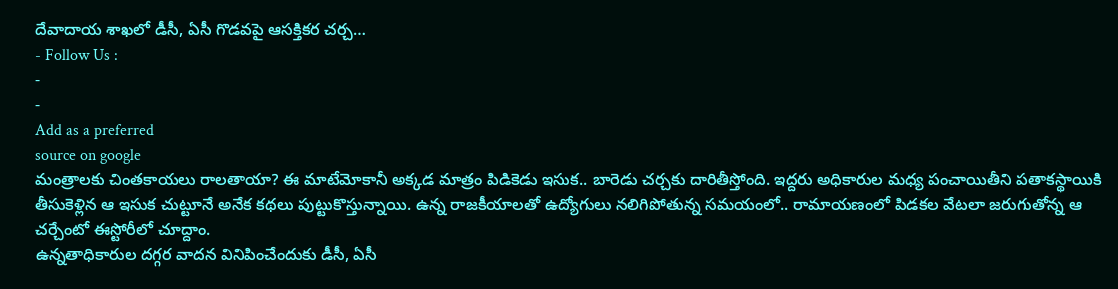దేవాదాయ శాఖలో డీసీ, ఏసీ గొడవపై ఆసక్తికర చర్చ…
- Follow Us :
-
-
Add as a preferred
source on google
మంత్రాలకు చింతకాయలు రాలతాయా? ఈ మాటేమోకానీ అక్కడ మాత్రం పిడికెడు ఇసుక.. బారెడు చర్చకు దారితీస్తోంది. ఇద్దరు అధికారుల మధ్య పంచాయితీని పతాకస్థాయికి తీసుకెళ్లిన ఆ ఇసుక చుట్టూనే అనేక కథలు పుట్టుకొస్తున్నాయి. ఉన్న రాజకీయాలతో ఉద్యోగులు నలిగిపోతున్న సమయంలో.. రామాయణంలో పిడకల వేటలా జరుగుతోన్న ఆ చర్చేంటో ఈస్టోరీలో చూద్దాం.
ఉన్నతాధికారుల దగ్గర వాదన వినిపించేందుకు డీసీ, ఏసీ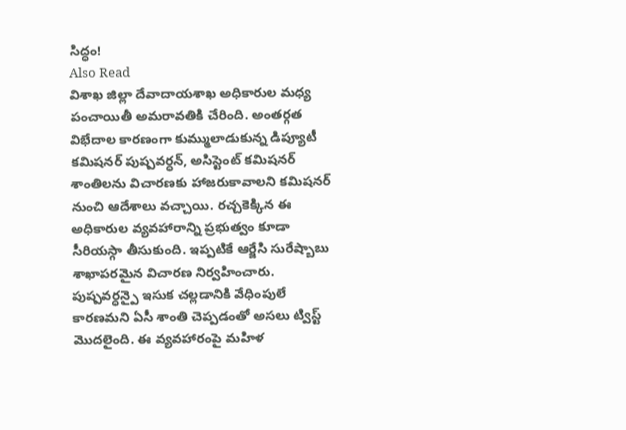సిద్ధం!
Also Read
విశాఖ జిల్లా దేవాదాయశాఖ అధికారుల మధ్య పంచాయితీ అమరావతికి చేరింది. అంతర్గత విభేదాల కారణంగా కుమ్ములాడుకున్న డిప్యూటీ కమిషనర్ పుష్పవర్ధన్, అసిస్టెంట్ కమిషనర్ శాంతిలను విచారణకు హాజరుకావాలని కమిషనర్ నుంచి ఆదేశాలు వచ్చాయి. రచ్చకెక్కిన ఈ అధికారుల వ్యవహారాన్ని ప్రభుత్వం కూడా సీరియస్గా తీసుకుంది. ఇప్పటికే ఆర్జేసి సురేష్బాబు శాఖాపరమైన విచారణ నిర్వహించారు. పుష్పవర్ధన్పై ఇసుక చల్లడానికి వేధింపులే కారణమని ఏసీ శాంతి చెప్పడంతో అసలు ట్విస్ట్ మొదలైంది. ఈ వ్యవహారంపై మహిళ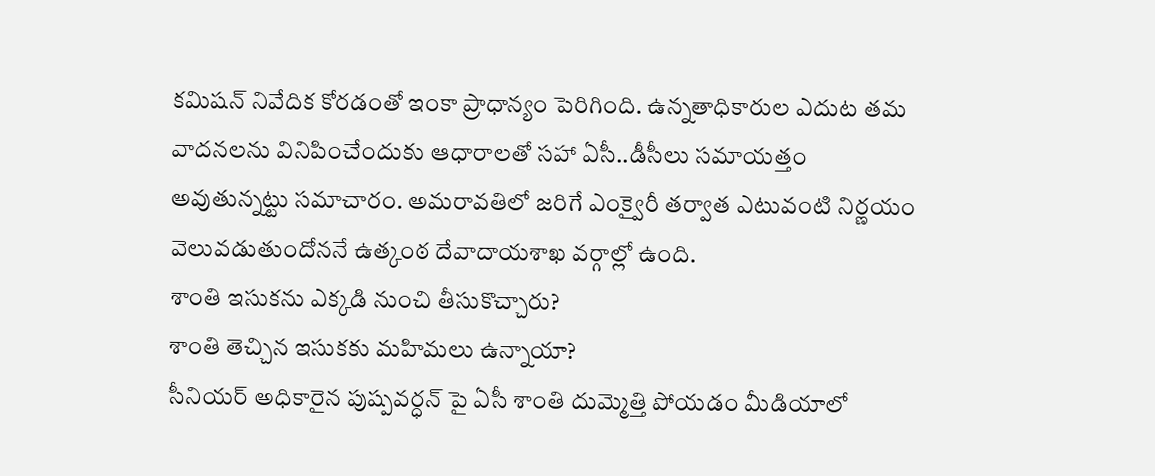కమిషన్ నివేదిక కోరడంతో ఇంకా ప్రాధాన్యం పెరిగింది. ఉన్నతాధికారుల ఎదుట తమ వాదనలను వినిపించేందుకు ఆధారాలతో సహా ఏసీ..డీసీలు సమాయత్తం అవుతున్నట్టు సమాచారం. అమరావతిలో జరిగే ఎంక్వైరీ తర్వాత ఎటువంటి నిర్ణయం వెలువడుతుందోననే ఉత్కంఠ దేవాదాయశాఖ వర్గాల్లో ఉంది.
శాంతి ఇసుకను ఎక్కడి నుంచి తీసుకొచ్చారు?
శాంతి తెచ్చిన ఇసుకకు మహిమలు ఉన్నాయా?
సీనియర్ అధికారైన పుష్పవర్ధన్ పై ఏసీ శాంతి దుమ్మెత్తి పోయడం మీడియాలో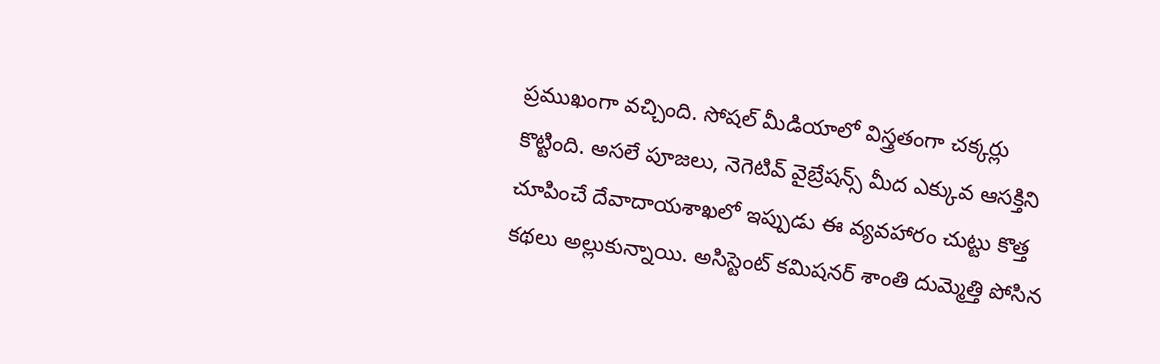ప్రముఖంగా వచ్చింది. సోషల్ మీడియాలో విస్త్రతంగా చక్కర్లు కొట్టింది. అసలే పూజలు, నెగెటివ్ వైబ్రేషన్స్ మీద ఎక్కువ ఆసక్తిని చూపించే దేవాదాయశాఖలో ఇప్పుడు ఈ వ్యవహారం చుట్టు కొత్త కథలు అల్లుకున్నాయి. అసిస్టెంట్ కమిషనర్ శాంతి దుమ్మెత్తి పోసిన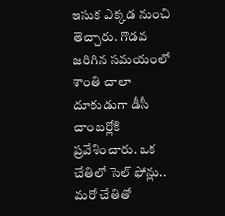ఇసుక ఎక్కడ నుంచి తెచ్చారు. గొడవ జరిగిన సమయంలో శాంతి చాలా దూకుడుగా డీసీ చాంబర్లోకి ప్రవేశించారు. ఒక చేతిలో సెల్ ఫోన్లు.. మరో చేతితో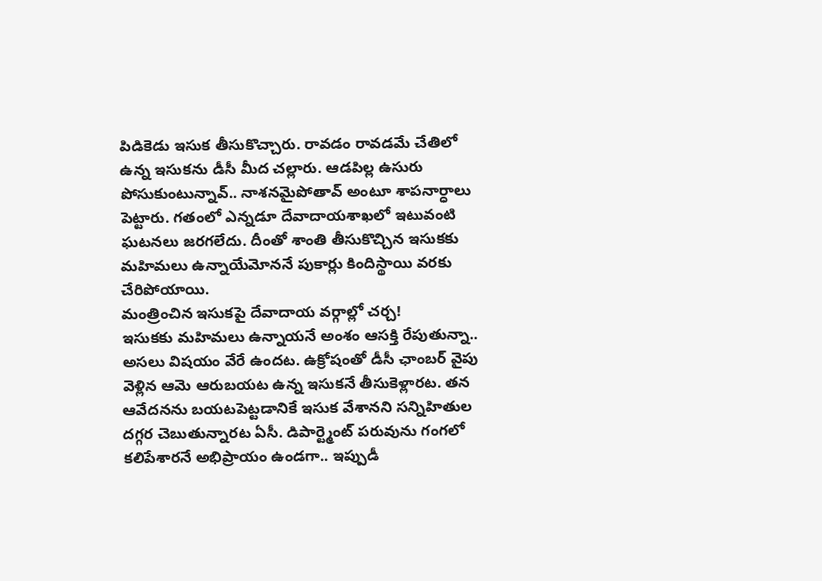పిడికెడు ఇసుక తీసుకొచ్చారు. రావడం రావడమే చేతిలో ఉన్న ఇసుకను డీసీ మీద చల్లారు. ఆడపిల్ల ఉసురు పోసుకుంటున్నావ్.. నాశనమైపోతావ్ అంటూ శాపనార్ధాలు పెట్టారు. గతంలో ఎన్నడూ దేవాదాయశాఖలో ఇటువంటి ఘటనలు జరగలేదు. దీంతో శాంతి తీసుకొచ్చిన ఇసుకకు మహిమలు ఉన్నాయేమోననే పుకార్లు కిందిస్థాయి వరకు చేరిపోయాయి.
మంత్రించిన ఇసుకపై దేవాదాయ వర్గాల్లో చర్చ!
ఇసుకకు మహిమలు ఉన్నాయనే అంశం ఆసక్తి రేపుతున్నా.. అసలు విషయం వేరే ఉందట. ఉక్రోషంతో డీసీ ఛాంబర్ వైపు వెళ్లిన ఆమె ఆరుబయట ఉన్న ఇసుకనే తీసుకెళ్లారట. తన ఆవేదనను బయటపెట్టడానికే ఇసుక వేశానని సన్నిహితుల దగ్గర చెబుతున్నారట ఏసీ. డిపార్ట్మెంట్ పరువును గంగలో కలిపేశారనే అభిప్రాయం ఉండగా.. ఇప్పుడీ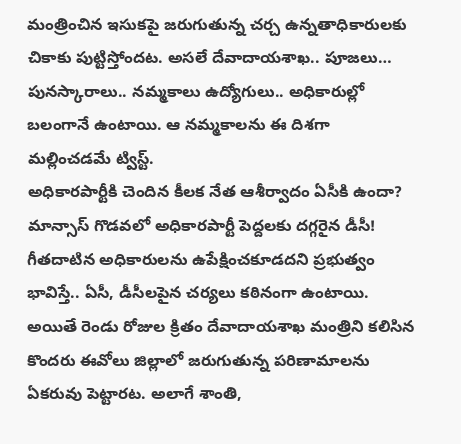మంత్రించిన ఇసుకపై జరుగుతున్న చర్చ ఉన్నతాధికారులకు చికాకు పుట్టిస్తోందట. అసలే దేవాదాయశాఖ.. పూజలు… పునస్కారాలు.. నమ్మకాలు ఉద్యోగులు.. అధికారుల్లో బలంగానే ఉంటాయి. ఆ నమ్మకాలను ఈ దిశగా మల్లించడమే ట్విస్ట్.
అధికారపార్టీకి చెందిన కీలక నేత ఆశీర్వాదం ఏసీకి ఉందా?
మాన్సాస్ గొడవలో అధికారపార్టీ పెద్దలకు దగ్గరైన డీసీ!
గీతదాటిన అధికారులను ఉపేక్షించకూడదని ప్రభుత్వం భావిస్తే.. ఏసీ, డీసీలపైన చర్యలు కఠినంగా ఉంటాయి. అయితే రెండు రోజుల క్రితం దేవాదాయశాఖ మంత్రిని కలిసిన కొందరు ఈవోలు జిల్లాలో జరుగుతున్న పరిణామాలను ఏకరువు పెట్టారట. అలాగే శాంతి,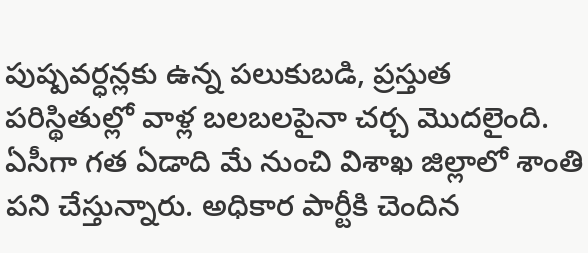పుష్పవర్ధన్లకు ఉన్న పలుకుబడి, ప్రస్తుత పరిస్థితుల్లో వాళ్ల బలబలపైనా చర్చ మొదలైంది. ఏసీగా గత ఏడాది మే నుంచి విశాఖ జిల్లాలో శాంతి పని చేస్తున్నారు. అధికార పార్టీకి చెందిన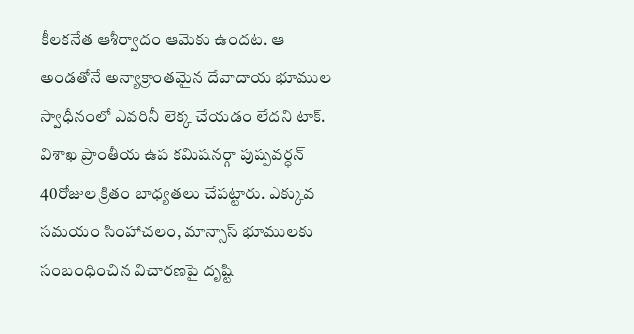కీలకనేత ఆశీర్వాదం ఆమెకు ఉందట. ఆ అండతోనే అన్యాక్రాంతమైన దేవాదాయ భూముల స్వాధీనంలో ఎవరినీ లెక్క చేయడం లేదని టాక్. విశాఖ ప్రాంతీయ ఉప కమిషనర్గా పుష్పవర్ధన్ 40రోజుల క్రితం బాధ్యతలు చేపట్టారు. ఎక్కువ సమయం సింహాచలం, మాన్సాస్ భూములకు సంబంధించిన విచారణపై దృష్టి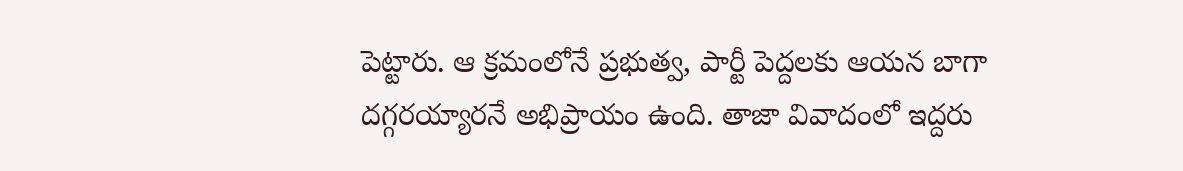పెట్టారు. ఆ క్రమంలోనే ప్రభుత్వ, పార్టీ పెద్దలకు ఆయన బాగా దగ్గరయ్యారనే అభిప్రాయం ఉంది. తాజా వివాదంలో ఇద్దరు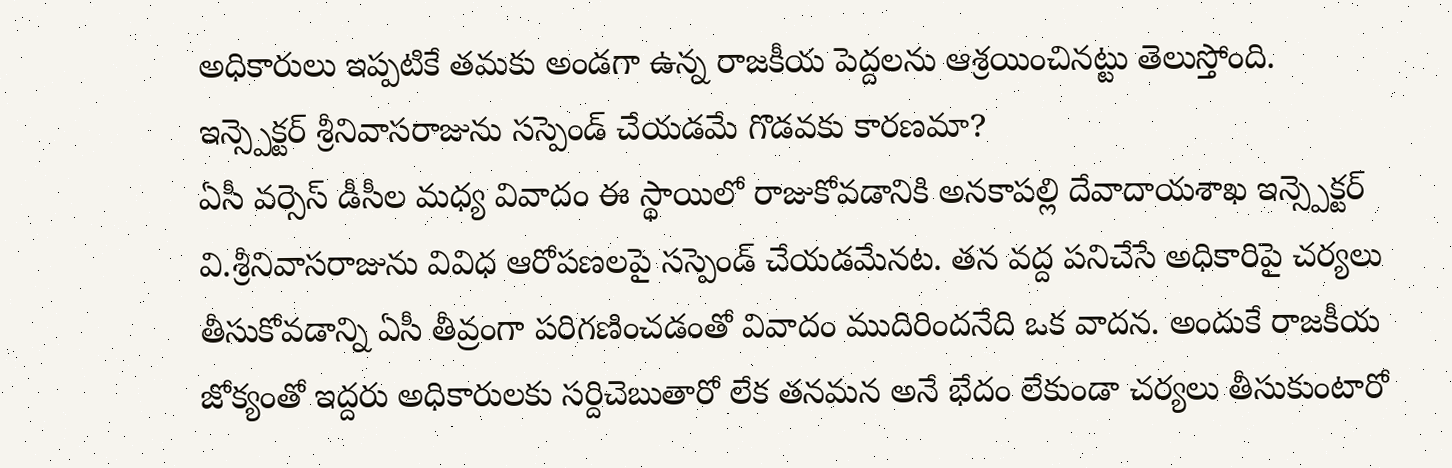అధికారులు ఇప్పటికే తమకు అండగా ఉన్న రాజకీయ పెద్దలను ఆశ్రయించినట్టు తెలుస్తోంది.
ఇన్స్పెక్టర్ శ్రీనివాసరాజును సస్పెండ్ చేయడమే గొడవకు కారణమా?
ఏసీ వర్సెస్ డీసీల మధ్య వివాదం ఈ స్థాయిలో రాజుకోవడానికి అనకాపల్లి దేవాదాయశాఖ ఇన్స్పెక్టర్ వి.శ్రీనివాసరాజును వివిధ ఆరోపణలపై సస్పెండ్ చేయడమేనట. తన వద్ద పనిచేసే అధికారిపై చర్యలు తీసుకోవడాన్ని ఏసీ తీవ్రంగా పరిగణించడంతో వివాదం ముదిరిందనేది ఒక వాదన. అందుకే రాజకీయ జోక్యంతో ఇద్దరు అధికారులకు సర్దిచెబుతారో లేక తనమన అనే భేదం లేకుండా చర్యలు తీసుకుంటారో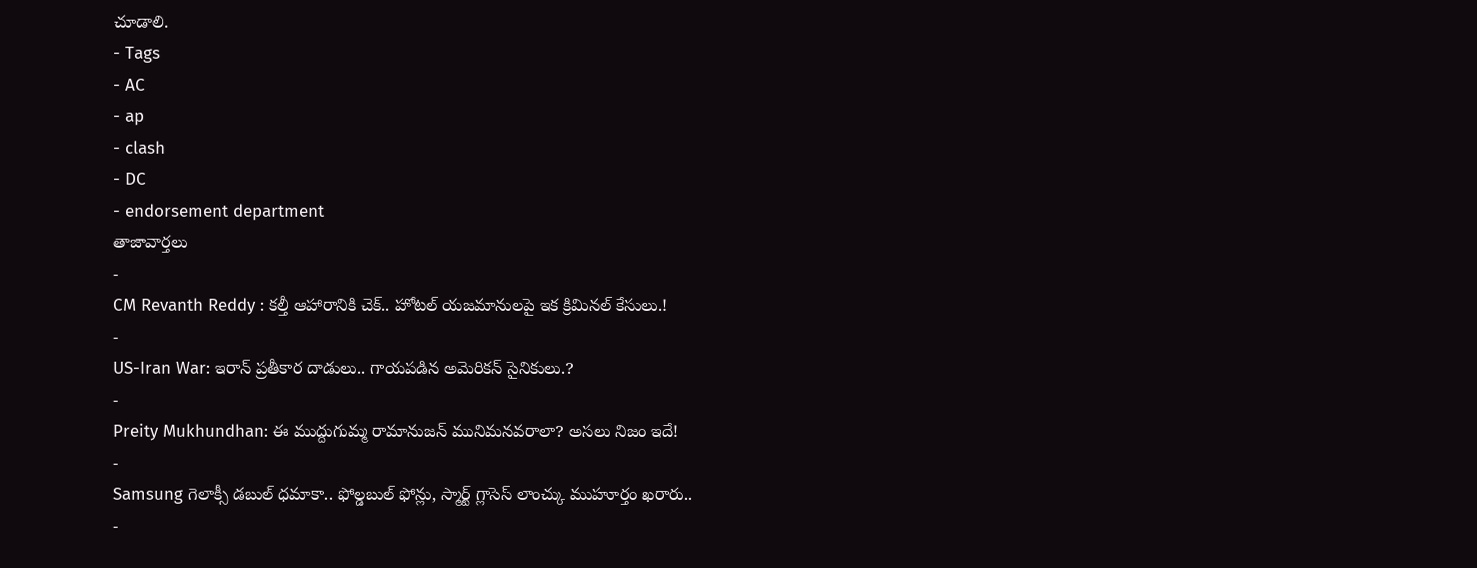చూడాలి.
- Tags
- AC
- ap
- clash
- DC
- endorsement department
తాజావార్తలు
-
CM Revanth Reddy : కల్తీ ఆహారానికి చెక్.. హోటల్ యజమానులపై ఇక క్రిమినల్ కేసులు.!
-
US-Iran War: ఇరాన్ ప్రతీకార దాడులు.. గాయపడిన అమెరికన్ సైనికులు.?
-
Preity Mukhundhan: ఈ ముద్దుగుమ్మ రామానుజన్ మునిమనవరాలా? అసలు నిజం ఇదే!
-
Samsung గెలాక్సీ డబుల్ ధమాకా.. ఫోల్డబుల్ ఫోన్లు, స్మార్ట్ గ్లాసెస్ లాంచ్కు ముహూర్తం ఖరారు..
-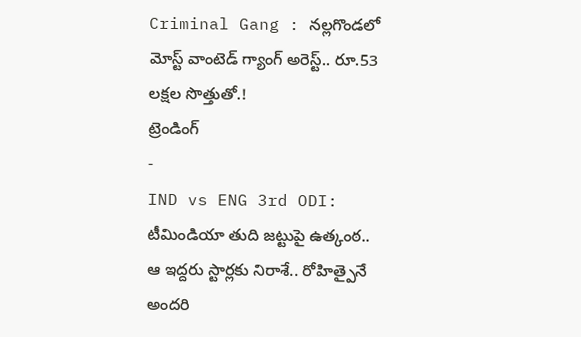Criminal Gang : నల్లగొండలో మోస్ట్ వాంటెడ్ గ్యాంగ్ అరెస్ట్.. రూ.53 లక్షల సొత్తుతో.!
ట్రెండింగ్
-
IND vs ENG 3rd ODI: టీమిండియా తుది జట్టుపై ఉత్కంఠ.. ఆ ఇద్దరు స్టార్లకు నిరాశే.. రోహిత్పైనే అందరి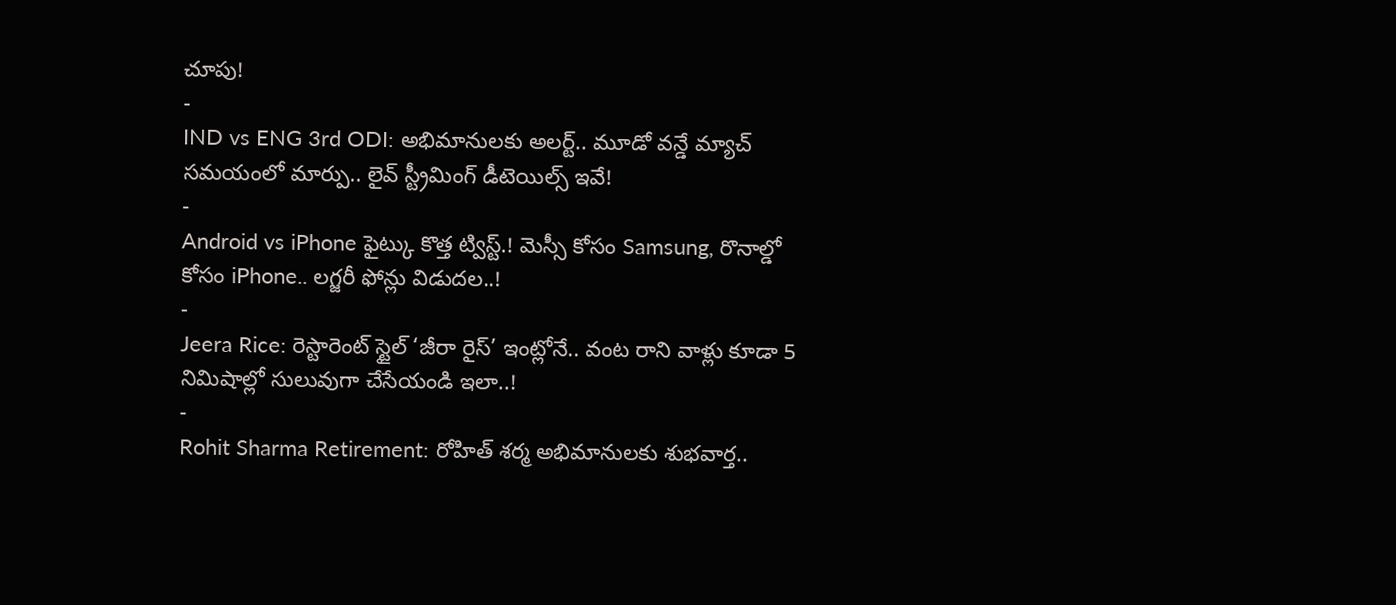చూపు!
-
IND vs ENG 3rd ODI: అభిమానులకు అలర్ట్.. మూడో వన్డే మ్యాచ్ సమయంలో మార్పు.. లైవ్ స్ట్రీమింగ్ డీటెయిల్స్ ఇవే!
-
Android vs iPhone ఫైట్కు కొత్త ట్విస్ట్.! మెస్సీ కోసం Samsung, రొనాల్డో కోసం iPhone.. లగ్జరీ ఫోన్లు విడుదల..!
-
Jeera Rice: రెస్టారెంట్ స్టైల్ ‘జీరా రైస్’ ఇంట్లోనే.. వంట రాని వాళ్లు కూడా 5 నిమిషాల్లో సులువుగా చేసేయండి ఇలా..!
-
Rohit Sharma Retirement: రోహిత్ శర్మ అభిమానులకు శుభవార్త..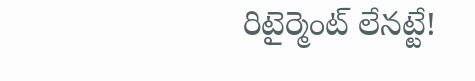రిటైర్మెంట్ లేనట్టే!